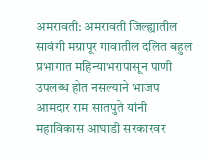अमरावती: अमरावती जिल्ह्यातील सावंगी मग्रापूर गावातील दलित बहुल प्रभागात महिन्याभरापासून पाणी उपलब्ध होत नसल्याने भाजप आमदार राम सातपुते यांनी महाविकास आघाडी सरकारवर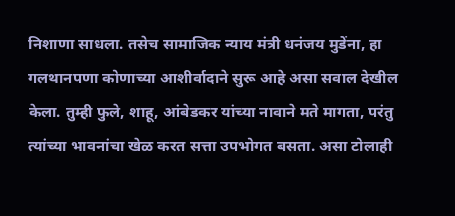निशाणा साधला. तसेच सामाजिक न्याय मंत्री धनंजय मुडेंना, हा गलथानपणा कोणाच्या आशीर्वादाने सुरू आहे असा सवाल देखील केला. तुम्ही फुले, शाहू, आंबेडकर यांच्या नावाने मते मागता, परंतु त्यांच्या भावनांचा खेळ करत सत्ता उपभोगत बसता. असा टोलाही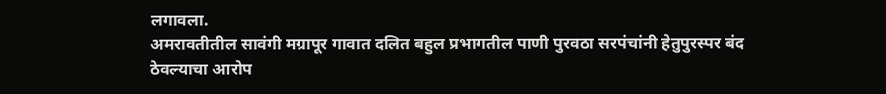लगावला.
अमरावतीतील सावंगी मग्रापूर गावात दलित बहुल प्रभागतील पाणी पुरवठा सरपंचांनी हेतुपुरस्पर बंद ठेवल्याचा आरोप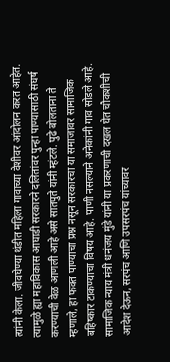त्यांनी केला. जीवघेण्या थंडीत महिला गावाच्या वेशीवर आंदोलन करत आहेत. त्यामुळे ह्या महाविकास आघाडी सरकारने दलितांवर पुन्हा पाण्यासाठी संघर्ष करण्याची वेळ आणली आहे असे सातपुते यांनी म्हंटले. पुढे बोलताना ते म्हणाले, हा फक्त पाण्याचा प्रश्न नसून सरकारचा या समाजावर सामाजिक बहिष्कार टाकण्याचा विषय आहे. पाणी नसल्याने अनेकांनी गाव सोडले आहे. सामाजिक न्याय मंत्री धनंजय मुंडे यांनी या प्रकरणाची दखल घेत चौकशीची आदेश देऊन, सरपंच आणि उपसरपंच यांच्यावर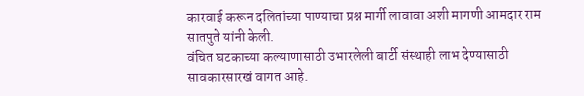कारवाई करून दलितांच्या पाण्याचा प्रश्न मार्गी लावावा अशी मागणी आमदार राम सातपुते यांनी केली.
वंचित घटकाच्या कल्याणासाठी उभारलेली बार्टी संस्थाही लाभ देण्यासाठी सावकारसारखं वागत आहे.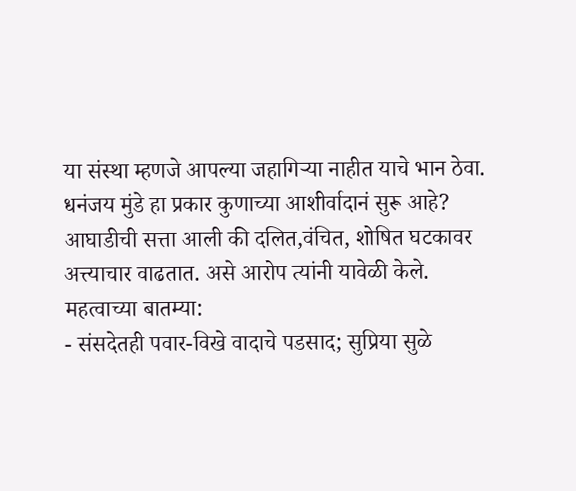या संस्था म्हणजे आपल्या जहागिऱ्या नाहीत याचे भान ठेवा. धनंजय मुंडे हा प्रकार कुणाच्या आशीर्वादानं सुरू आहे? आघाडीची सत्ता आली की दलित,वंचित, शोषित घटकावर अत्त्याचार वाढतात. असे आरोप त्यांनी यावेळी केले.
महत्वाच्या बातम्या:
- संसदेतही पवार-विखे वादाचे पडसाद; सुप्रिया सुळे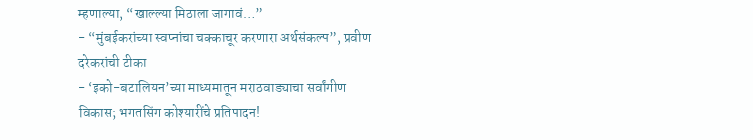म्हणाल्या, “खाल्ल्या मिठाला जागावं…”
- “मुंबईकरांच्या स्वप्नांचा चक्काचूर करणारा अर्थसंकल्प”, प्रवीण दरेकरांची टीका
- ‘इको-बटालियन’च्या माध्यमातून मराठवाड्याचा सर्वांगीण विकास; भगतसिंग कोश्यारींचे प्रतिपादन!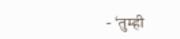- ‘तुम्ही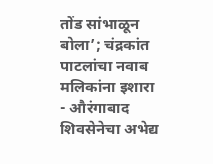तोंड सांभाळून बोला’; चंद्रकांत पाटलांचा नवाब मलिकांना इशारा
- औरंगाबाद शिवसेनेचा अभेद्य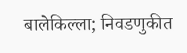बालेकिल्ला; निवडणुकीत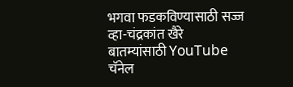भगवा फडकविण्यासाठी सज्ज व्हा-चंद्रकांत खैरे
बातम्यांसाठी YouTube चॅनेल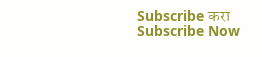Subscribe करा
Subscribe Now